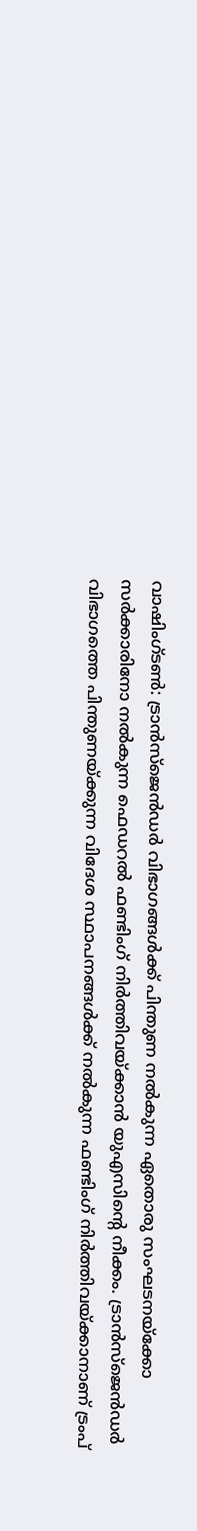വാഷിംഗ്ടൺ: ട്രാൻസ്ജെൻഡർ വിഭാഗങ്ങൾക്ക് പിന്തുണ നൽകുന്ന ഏതൊരു സംഘടനയ്ക്കോ സർക്കാരിനോ നൽകുന്ന ഫെഡറൽ ഫണ്ടിംഗ് നിർത്തിവയ്ക്കാൻ യുഎസിന്റെ നീക്കം. ട്രാൻസ്ജെൻഡർ വിഭാഗത്തെ പിന്തുണയ്ക്കുന്ന വിദേശ സ്ഥാപനങ്ങൾക്ക് നൽകുന്ന ഫണ്ടിംഗ് നിർത്തിവയ്ക്കാനാണ് ട്രംപ്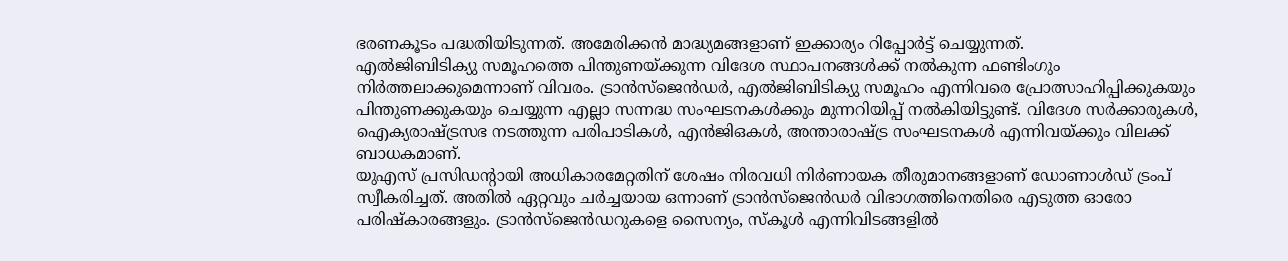ഭരണകൂടം പദ്ധതിയിടുന്നത്. അമേരിക്കൻ മാദ്ധ്യമങ്ങളാണ് ഇക്കാര്യം റിപ്പോർട്ട് ചെയ്യുന്നത്.
എൽജിബിടിക്യു സമൂഹത്തെ പിന്തുണയ്ക്കുന്ന വിദേശ സ്ഥാപനങ്ങൾക്ക് നൽകുന്ന ഫണ്ടിംഗും നിർത്തലാക്കുമെന്നാണ് വിവരം. ട്രാൻസ്ജെൻഡർ, എൽജിബിടിക്യു സമൂഹം എന്നിവരെ പ്രോത്സാഹിപ്പിക്കുകയും പിന്തുണക്കുകയും ചെയ്യുന്ന എല്ലാ സന്നദ്ധ സംഘടനകൾക്കും മുന്നറിയിപ്പ് നൽകിയിട്ടുണ്ട്. വിദേശ സർക്കാരുകൾ, ഐക്യരാഷ്ട്രസഭ നടത്തുന്ന പരിപാടികൾ, എൻജിഒകൾ, അന്താരാഷ്ട്ര സംഘടനകൾ എന്നിവയ്ക്കും വിലക്ക് ബാധകമാണ്.
യുഎസ് പ്രസിഡന്റായി അധികാരമേറ്റതിന് ശേഷം നിരവധി നിർണായക തീരുമാനങ്ങളാണ് ഡോണാൾഡ് ട്രംപ് സ്വീകരിച്ചത്. അതിൽ ഏറ്റവും ചർച്ചയായ ഒന്നാണ് ട്രാൻസ്ജെൻഡർ വിഭാഗത്തിനെതിരെ എടുത്ത ഓരോ പരിഷ്കാരങ്ങളും. ട്രാൻസ്ജെൻഡറുകളെ സൈന്യം, സ്കൂൾ എന്നിവിടങ്ങളിൽ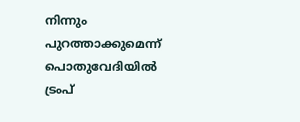നിന്നും പുറത്താക്കുമെന്ന് പൊതുവേദിയിൽ ട്രംപ്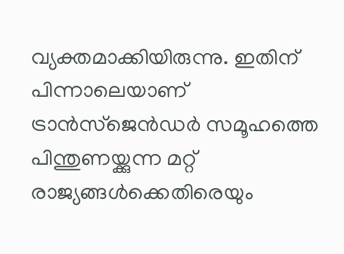വ്യക്തമാക്കിയിരുന്നു. ഇതിന് പിന്നാലെയാണ് ട്രാൻസ്ജെൻഡർ സമൂഹത്തെ പിന്തുണയ്ക്കുന്ന മറ്റ് രാജ്യങ്ങൾക്കെതിരെയും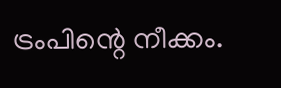ട്രംപിന്റെ നീക്കം.